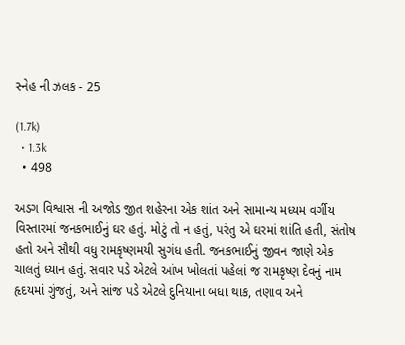સ્નેહ ની ઝલક - 25

(1.7k)
  • 1.3k
  • 498

અડગ વિશ્વાસ ની અજોડ જીત શહેરના એક શાંત અને સામાન્ય મધ્યમ વર્ગીય વિસ્તારમાં જનકભાઈનું ઘર હતું. મોટું તો ન હતું, પરંતુ એ ઘરમાં શાંતિ હતી, સંતોષ હતો અને સૌથી વધુ રામકૃષ્ણમયી સુગંધ હતી. જનકભાઈનું જીવન જાણે એક ચાલતું ધ્યાન હતું. સવાર પડે એટલે આંખ ખોલતાં પહેલાં જ રામકૃષ્ણ દેવનું નામ હૃદયમાં ગુંજતું, અને સાંજ પડે એટલે દુનિયાના બધા થાક, તણાવ અને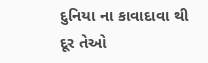દુનિયા ના કાવાદાવા થી દૂર તેઓ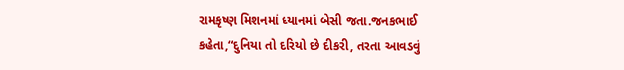રામકૃષ્ણ મિશનમાં ધ્યાનમાં બેસી જતા.જનકભાઈ કહેતા,“દુનિયા તો દરિયો છે દીકરી, તરતા આવડવું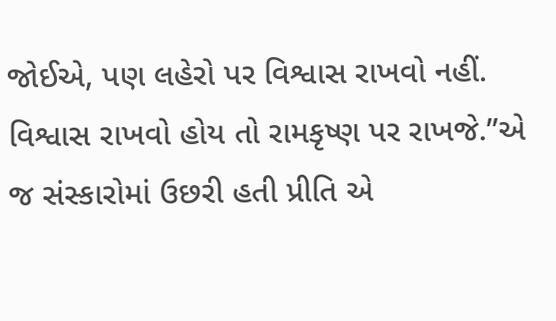જોઈએ, પણ લહેરો પર વિશ્વાસ રાખવો નહીં. વિશ્વાસ રાખવો હોય તો રામકૃષ્ણ પર રાખજે.”એ જ સંસ્કારોમાં ઉછરી હતી પ્રીતિ એ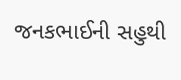જનકભાઈની સહુથી